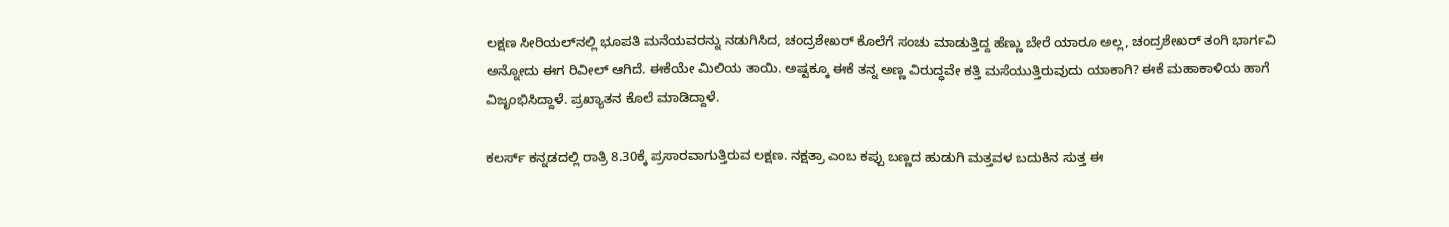ಲಕ್ಷಣ ಸೀರಿಯಲ್‌ನಲ್ಲಿ ಭೂಪತಿ ಮನೆಯವರನ್ನು ನಡುಗಿಸಿದ, ಚಂದ್ರಶೇಖರ್‌ ಕೊಲೆಗೆ ಸಂಚು ಮಾಡುತ್ತಿದ್ದ ಹೆಣ್ಣು ಬೇರೆ ಯಾರೂ ಅಲ್ಲ, ಚಂದ್ರಶೇಖರ್‌ ತಂಗಿ ಭಾರ್ಗವಿ ಅನ್ನೋದು ಈಗ ರಿವೀಲ್‌ ಆಗಿದೆ. ಈಕೆಯೇ ಮಿಲಿಯ ತಾಯಿ. ಅಷ್ಟಕ್ಕೂ ಈಕೆ ತನ್ನ ಅಣ್ಣ ವಿರುದ್ಧವೇ ಕತ್ತಿ ಮಸೆಯುತ್ತಿರುವುದು ಯಾಕಾಗಿ? ಈಕೆ ಮಹಾಕಾಳಿಯ ಹಾಗೆ ವಿಜೃಂಭಿಸಿದ್ದಾಳೆ. ಪ್ರಖ್ಯಾತನ ಕೊಲೆ ಮಾಡಿದ್ದಾಳೆ.

ಕಲರ್ಸ್ ಕನ್ನಡದಲ್ಲಿ ರಾತ್ರಿ 8.30ಕ್ಕೆ ಪ್ರಸಾರವಾಗುತ್ತಿರುವ ಲಕ್ಷಣ. ನಕ್ಷತ್ರಾ ಎಂಬ ಕಪ್ಪು ಬಣ್ಣದ ಹುಡುಗಿ ಮತ್ತವಳ ಬದುಕಿನ ಸುತ್ತ ಈ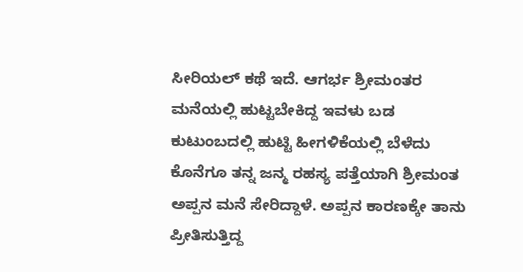ಸೀರಿಯಲ್‌ ಕಥೆ ಇದೆ. ಆಗರ್ಭ ಶ್ರೀಮಂತರ ಮನೆಯಲ್ಲಿ ಹುಟ್ಟಬೇಕಿದ್ದ ಇವಳು ಬಡ ಕುಟುಂಬದಲ್ಲಿ ಹುಟ್ಟಿ ಹೀಗಳಿಕೆಯಲ್ಲಿ ಬೆಳೆದು ಕೊನೆಗೂ ತನ್ನ ಜನ್ಮ ರಹಸ್ಯ ಪತ್ತೆಯಾಗಿ ಶ್ರೀಮಂತ ಅಪ್ಪನ ಮನೆ ಸೇರಿದ್ದಾಳೆ. ಅಪ್ಪನ ಕಾರಣಕ್ಕೇ ತಾನು ಪ್ರೀತಿಸುತ್ತಿದ್ದ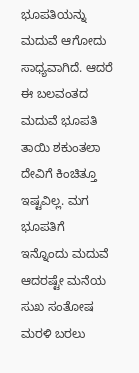ಭೂಪತಿಯನ್ನು ಮದುವೆ ಆಗೋದು ಸಾಧ್ಯವಾಗಿದೆ. ಆದರೆ ಈ ಬಲವಂತದ ಮದುವೆ ಭೂಪತಿ ತಾಯಿ ಶಕುಂತಲಾ ದೇವಿಗೆ ಕಿಂಚಿತ್ತೂ ಇಷ್ಟವಿಲ್ಲ. ಮಗ ಭೂಪತಿಗೆ ಇನ್ನೊಂದು ಮದುವೆ ಆದರಷ್ಟೇ ಮನೆಯ ಸುಖ ಸಂತೋಷ ಮರಳಿ ಬರಲು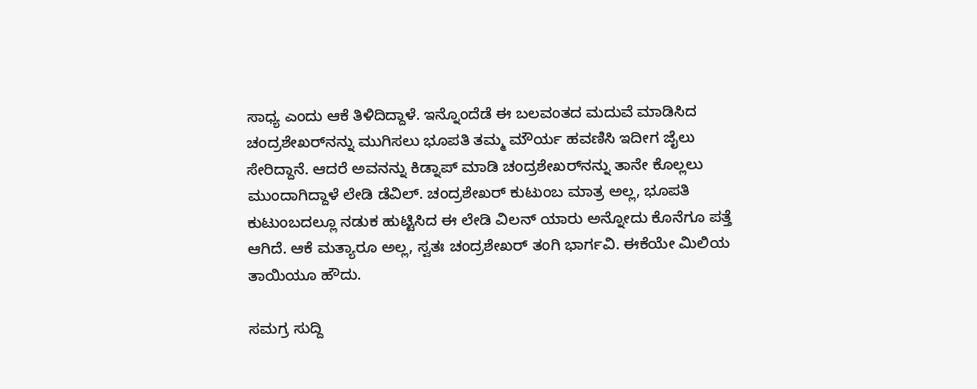ಸಾಧ್ಯ ಎಂದು ಆಕೆ ತಿಳಿದಿದ್ದಾಳೆ. ಇನ್ನೊಂದೆಡೆ ಈ ಬಲವಂತದ ಮದುವೆ ಮಾಡಿಸಿದ ಚಂದ್ರಶೇಖರ್‌ನನ್ನು ಮುಗಿಸಲು ಭೂಪತಿ ತಮ್ಮ ಮೌರ್ಯ ಹವಣಿಸಿ ಇದೀಗ ಜೈಲು ಸೇರಿದ್ದಾನೆ. ಆದರೆ ಅವನನ್ನು ಕಿಡ್ನಾಪ್‌ ಮಾಡಿ ಚಂದ್ರಶೇಖರ್‌ನನ್ನು ತಾನೇ ಕೊಲ್ಲಲು ಮುಂದಾಗಿದ್ದಾಳೆ ಲೇಡಿ ಡೆವಿಲ್‌. ಚಂದ್ರಶೇಖರ್‌ ಕುಟುಂಬ ಮಾತ್ರ ಅಲ್ಲ, ಭೂಪತಿ ಕುಟುಂಬದಲ್ಲೂ ನಡುಕ ಹುಟ್ಟಿಸಿದ ಈ ಲೇಡಿ ವಿಲನ್‌ ಯಾರು ಅನ್ನೋದು ಕೊನೆಗೂ ಪತ್ತೆ ಆಗಿದೆ. ಆಕೆ ಮತ್ಯಾರೂ ಅಲ್ಲ, ಸ್ವತಃ ಚಂದ್ರಶೇಖರ್‌ ತಂಗಿ ಭಾರ್ಗವಿ. ಈಕೆಯೇ ಮಿಲಿಯ ತಾಯಿಯೂ ಹೌದು.

ಸಮಗ್ರ ಸುದ್ದಿ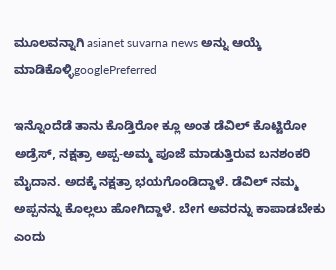ಮೂಲವನ್ನಾಗಿ asianet suvarna news ಅನ್ನು ಆಯ್ಕೆ ಮಾಡಿಕೊಳ್ಳಿgooglePreferred

ಇನ್ನೊಂದೆಡೆ ತಾನು ಕೊಡ್ತಿರೋ ಕ್ಲೂ ಅಂತ ಡೆವಿಲ್ ಕೊಟ್ಟಿರೋ ಅಡ್ರೆಸ್, ನಕ್ಷತ್ರಾ ಅಪ್ಪ-ಅಮ್ಮ ಪೂಜೆ ಮಾಡುತ್ತಿರುವ ಬನಶಂಕರಿ ಮೈದಾನ. ಅದಕ್ಕೆ ನಕ್ಷತ್ರಾ ಭಯಗೊಂಡಿದ್ದಾಳೆ. ಡೆವಿಲ್‌ ನಮ್ಮ ಅಪ್ಪನನ್ನು ಕೊಲ್ಲಲು ಹೋಗಿದ್ದಾಳೆ. ಬೇಗ ಅವರನ್ನು ಕಾಪಾಡಬೇಕು ಎಂದು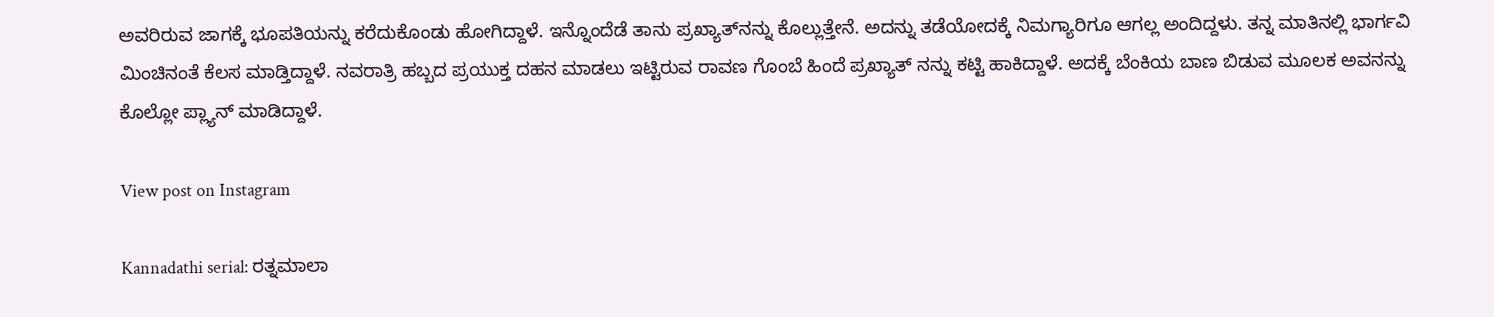ಅವರಿರುವ ಜಾಗಕ್ಕೆ ಭೂಪತಿಯನ್ನು ಕರೆದುಕೊಂಡು ಹೋಗಿದ್ದಾಳೆ. ಇನ್ನೊಂದೆಡೆ ತಾನು ಪ್ರಖ್ಯಾತ್‌ನನ್ನು ಕೊಲ್ಲುತ್ತೇನೆ. ಅದನ್ನು ತಡೆಯೋದಕ್ಕೆ ನಿಮಗ್ಯಾರಿಗೂ ಆಗಲ್ಲ ಅಂದಿದ್ದಳು. ತನ್ನ ಮಾತಿನಲ್ಲಿ ಭಾರ್ಗವಿ ಮಿಂಚಿನಂತೆ ಕೆಲಸ ಮಾಡ್ತಿದ್ದಾಳೆ. ನವರಾತ್ರಿ ಹಬ್ಬದ ಪ್ರಯುಕ್ತ ದಹನ ಮಾಡಲು ಇಟ್ಟಿರುವ ರಾವಣ ಗೊಂಬೆ ಹಿಂದೆ ಪ್ರಖ್ಯಾತ್ ನನ್ನು ಕಟ್ಟಿ ಹಾಕಿದ್ದಾಳೆ. ಅದಕ್ಕೆ ಬೆಂಕಿಯ ಬಾಣ ಬಿಡುವ ಮೂಲಕ ಅವನನ್ನು ಕೊಲ್ಲೋ ಪ್ಲ್ಯಾನ್ ಮಾಡಿದ್ದಾಳೆ.

View post on Instagram

Kannadathi serial: ರತ್ನಮಾಲಾ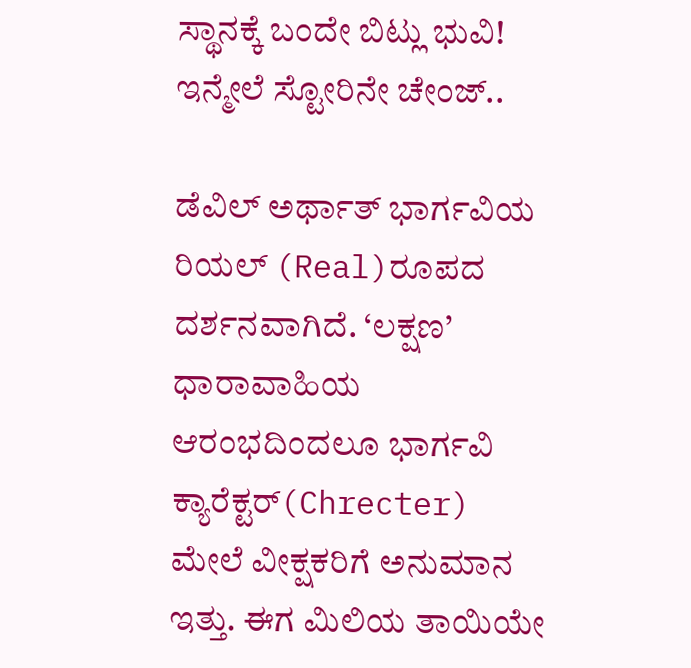ಸ್ಥಾನಕ್ಕೆ ಬಂದೇ ಬಿಟ್ಲು ಭುವಿ! ಇನ್ಮೇಲೆ ಸ್ಟೋರಿನೇ ಚೇಂಜ್..

ಡೆವಿಲ್ ಅರ್ಥಾತ್ ಭಾರ್ಗವಿಯ ರಿಯಲ್ (Real)ರೂಪದ ದರ್ಶನವಾಗಿದೆ. ‘ಲಕ್ಷಣ’ ಧಾರಾವಾಹಿಯ ಆರಂಭದಿಂದಲೂ ಭಾರ್ಗವಿ ಕ್ಯಾರೆಕ್ಟರ್(Chrecter) ಮೇಲೆ ವೀಕ್ಷಕರಿಗೆ ಅನುಮಾನ ಇತ್ತು. ಈಗ ಮಿಲಿಯ ತಾಯಿಯೇ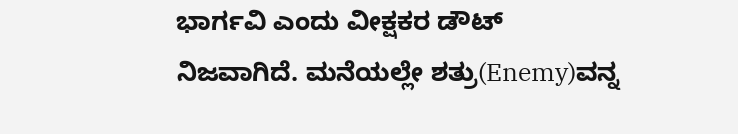ಭಾರ್ಗವಿ ಎಂದು ವೀಕ್ಷಕರ ಡೌಟ್ ನಿಜವಾಗಿದೆ. ಮನೆಯಲ್ಲೇ ಶತ್ರು(Enemy)ವನ್ನ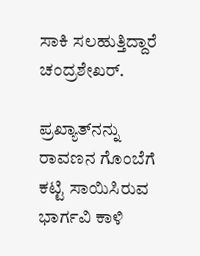ಸಾಕಿ ಸಲಹುತ್ತಿದ್ದಾರೆ ಚಂದ್ರಶೇಖರ್.

ಪ್ರಖ್ಯಾತ್‌ನನ್ನು ರಾವಣನ ಗೊಂಬೆಗೆ ಕಟ್ಟಿ ಸಾಯಿಸಿರುವ ಭಾರ್ಗವಿ ಕಾಳಿ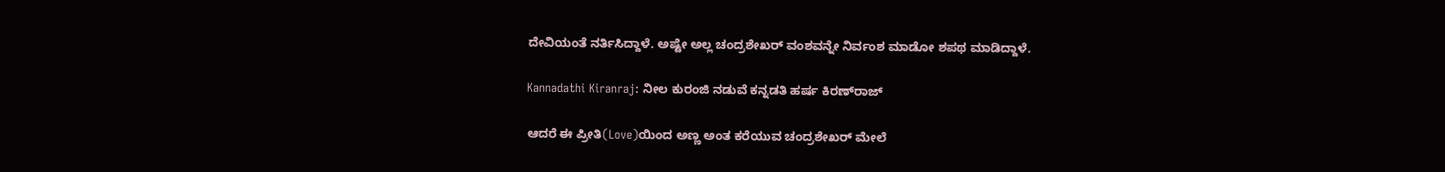ದೇವಿಯಂತೆ ನರ್ತಿಸಿದ್ದಾಳೆ. ಅಷ್ಟೇ ಅಲ್ಲ ಚಂದ್ರಶೇಖರ್ ವಂಶವನ್ನೇ ನಿರ್ವಂಶ ಮಾಡೋ ಶಪಥ ಮಾಡಿದ್ದಾಳೆ.

Kannadathi Kiranraj: ನೀಲ ಕುರಂಜಿ ನಡುವೆ ಕನ್ನಡತಿ ಹರ್ಷ ಕಿರಣ್‌ರಾಜ್‌

ಆದರೆ ಈ ಪ್ರೀತಿ(Love)ಯಿಂದ ಅಣ್ಣ ಅಂತ ಕರೆಯುವ ಚಂದ್ರಶೇಖರ್‌ ಮೇಲೆ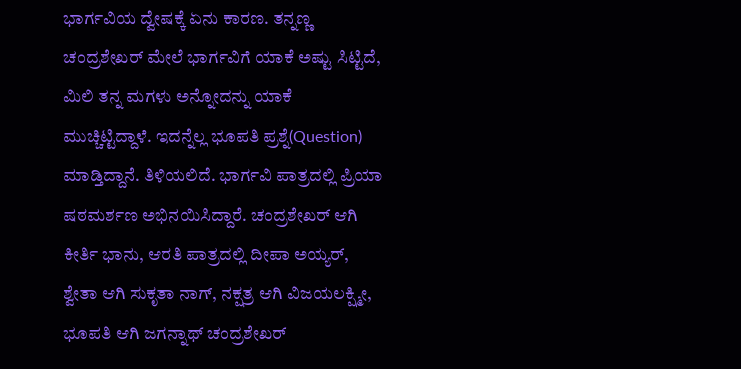ಭಾರ್ಗವಿಯ ದ್ವೇಷಕ್ಕೆ ಏನು ಕಾರಣ. ತನ್ನಣ್ಣ ಚಂದ್ರಶೇಖರ್ ಮೇಲೆ ಭಾರ್ಗವಿಗೆ ಯಾಕೆ ಅಷ್ಟು ಸಿಟ್ಟಿದೆ, ಮಿಲಿ ತನ್ನ ಮಗಳು ಅನ್ನೋದನ್ನು ಯಾಕೆ ಮುಚ್ಚಿಟ್ಟಿದ್ದಾಳೆ. ಇದನ್ನೆಲ್ಲ ಭೂಪತಿ ಪ್ರಶ್ನೆ(Question) ಮಾಡ್ತಿದ್ದಾನೆ. ತಿಳಿಯಲಿದೆ. ಭಾರ್ಗವಿ ಪಾತ್ರದಲ್ಲಿ ಪ್ರಿಯಾ ಷಠಮರ್ಶಣ ಅಭಿನಯಿಸಿದ್ದಾರೆ. ಚಂದ್ರಶೇಖರ್ ಆಗಿ ಕೀರ್ತಿ ಭಾನು, ಆರತಿ ಪಾತ್ರದಲ್ಲಿ ದೀಪಾ ಅಯ್ಯರ್, ಶ್ವೇತಾ ಆಗಿ ಸುಕೃತಾ ನಾಗ್, ನಕ್ಷತ್ರ ಆಗಿ ವಿಜಯಲಕ್ಷ್ಮೀ, ಭೂಪತಿ ಆಗಿ ಜಗನ್ನಾಥ್ ಚಂದ್ರಶೇಖರ್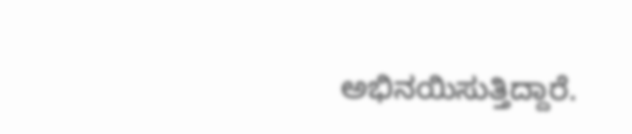ಅಭಿನಯಿಸುತ್ತಿದ್ದಾರೆ.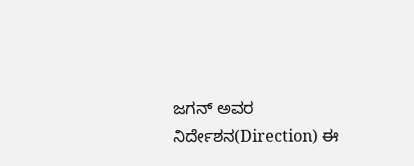ಜಗನ್‌ ಅವರ ನಿರ್ದೇಶನ(Direction) ಈ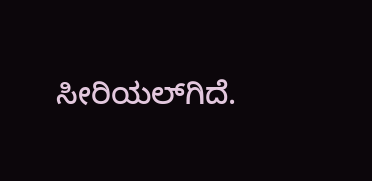ಸೀರಿಯಲ್‌ಗಿದೆ.